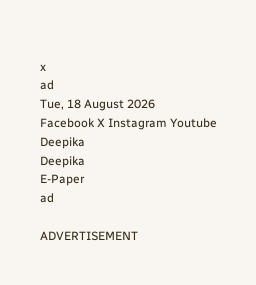x
ad
Tue, 18 August 2026
Facebook X Instagram Youtube
Deepika
Deepika
E-Paper
ad

ADVERTISEMENT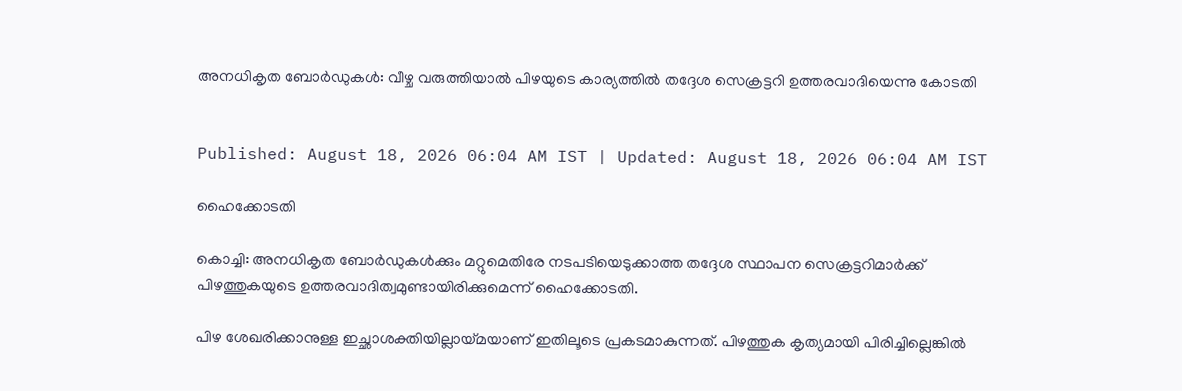അനധികൃത ബോര്‍ഡുകള്‍: വീഴ്ച വരുത്തിയാല്‍ പിഴയുടെ കാര്യത്തില്‍ തദ്ദേശ സെക്രട്ടറി ഉത്തരവാദിയെന്നു കോടതി


Published: August 18, 2026 06:04 AM IST | Updated: August 18, 2026 06:04 AM IST

ഹൈക്കോടതി

കൊച്ചി: അനധികൃത ബോര്‍ഡുകള്‍ക്കും മറ്റുമെതിരേ നടപടിയെടുക്കാത്ത തദ്ദേശ സ്ഥാപന സെക്രട്ടറിമാര്‍ക്ക് പിഴത്തുകയുടെ ഉത്തരവാദിത്വമുണ്ടായിരിക്കുമെന്ന് ഹൈക്കോടതി.

പിഴ ശേഖരിക്കാനുള്ള ഇച്ഛാശക്തിയില്ലായ്മയാണ് ഇതിലൂടെ പ്രകടമാകുന്നത്. പിഴത്തുക കൃത്യമായി പിരിച്ചില്ലെങ്കില്‍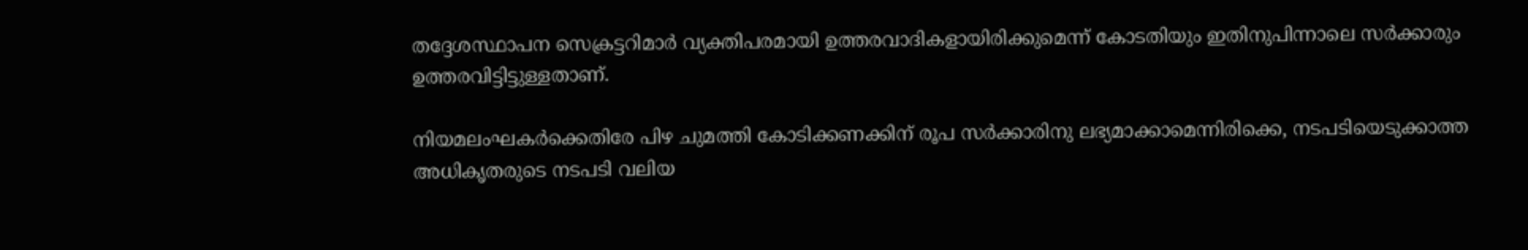തദ്ദേശസ്ഥാപന സെക്രട്ടറിമാര്‍ വ്യക്തിപരമായി ഉത്തരവാദികളായിരിക്കുമെന്ന് കോടതിയും ഇതിനുപിന്നാലെ സര്‍ക്കാരും ഉത്തരവിട്ടിട്ടുള്ളതാണ്.

നിയമലംഘകര്‍ക്കെതിരേ പിഴ ചുമത്തി കോടിക്കണക്കിന് രൂപ സര്‍ക്കാരിനു ലഭ്യമാക്കാമെന്നിരിക്കെ, നടപടിയെടുക്കാത്ത അധികൃതരുടെ നടപടി വലിയ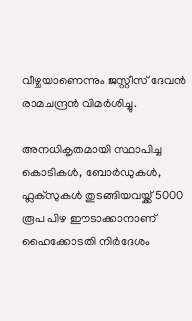വീഴ്ചയാണെന്നും ജസ്റ്റീസ് ദേവന്‍ രാമചന്ദ്രന്‍ വിമര്‍ശിച്ചു.

അനധികൃതമായി സ്ഥാപിച്ച കൊടികള്‍, ബോര്‍ഡുകള്‍, ഫ്ലക്‌സുകള്‍ തുടങ്ങിയവയ്ക്ക് 5000 രൂപ പിഴ ഈടാക്കാനാണ് ഹൈക്കോടതി നിര്‍ദേശം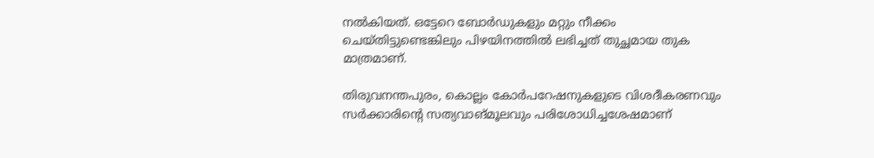നല്‍കിയത്. ഒട്ടേറെ ബോര്‍ഡുകളും മറ്റും നീക്കം ചെയ്തിട്ടുണ്ടെങ്കിലും പിഴയിനത്തില്‍ ലഭിച്ചത് തുച്ഛമായ തുക മാത്രമാണ്.

തിരുവനന്തപുരം, കൊല്ലം കോര്‍പറേഷനുകളുടെ വിശദീകരണവും സര്‍ക്കാരിന്‍റെ സത്യവാങ്മൂലവും പരിശോധിച്ചശേഷമാണ്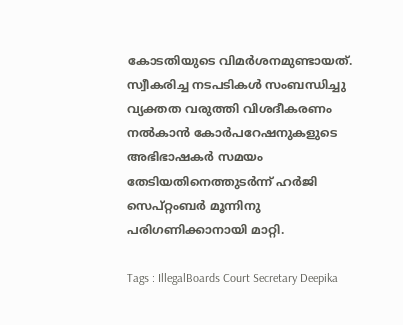കോടതിയുടെ വിമര്‍ശനമുണ്ടായത്. സ്വീകരിച്ച നടപടികള്‍ സംബന്ധിച്ചു വ്യക്തത വരുത്തി വിശദീകരണം നല്‍കാന്‍ കോര്‍പറേഷനുകളുടെ അഭിഭാഷകര്‍ സമയം തേടിയതിനെത്തുടര്‍ന്ന് ഹര്‍ജി സെപ്റ്റംബര്‍ മൂന്നിനു പരിഗണിക്കാനായി മാറ്റി.

Tags : IllegalBoards Court Secretary Deepika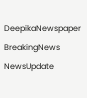DeepikaNewspaper BreakingNews NewsUpdate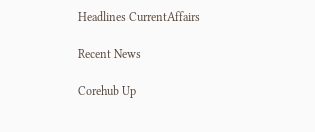Headlines CurrentAffairs

Recent News

Corehub Up